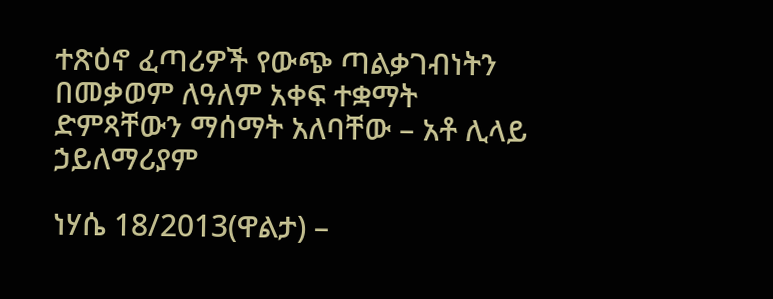ተጽዕኖ ፈጣሪዎች የውጭ ጣልቃገብነትን በመቃወም ለዓለም አቀፍ ተቋማት ድምጻቸውን ማሰማት አለባቸው – አቶ ሊላይ ኃይለማሪያም

ነሃሴ 18/2013(ዋልታ) –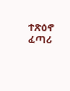ተጽዕኖ ፈጣሪ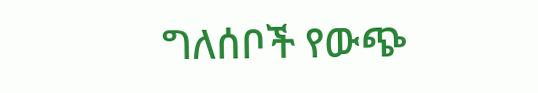ግለሰቦች የውጭ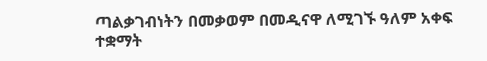ጣልቃገብነትን በመቃወም በመዲናዋ ለሚገኙ ዓለም አቀፍ ተቋማት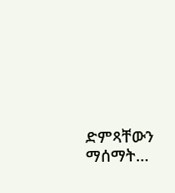ድምጻቸውን ማሰማት…